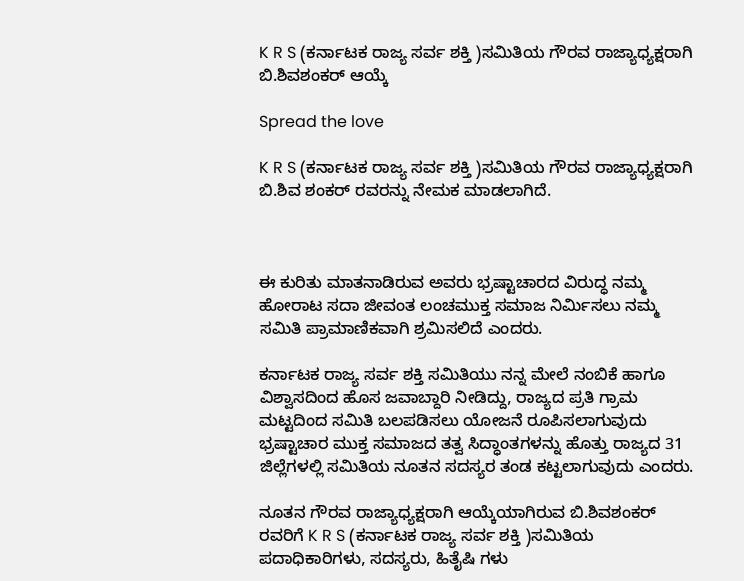K R S (ಕರ್ನಾಟಕ ರಾಜ್ಯ ಸರ್ವ ಶಕ್ತಿ )ಸಮಿತಿಯ ಗೌರವ ರಾಜ್ಯಾಧ್ಯಕ್ಷರಾಗಿ ಬಿ.ಶಿವಶಂಕರ್ ಆಯ್ಕೆ

Spread the love

K R S (ಕರ್ನಾಟಕ ರಾಜ್ಯ ಸರ್ವ ಶಕ್ತಿ )ಸಮಿತಿಯ ಗೌರವ ರಾಜ್ಯಾಧ್ಯಕ್ಷರಾಗಿ ಬಿ.ಶಿವ ಶಂಕರ್ ರವರನ್ನು ನೇಮಕ ಮಾಡಲಾಗಿದೆ.



ಈ ಕುರಿತು ಮಾತನಾಡಿರುವ ಅವರು ಭ್ರಷ್ಟಾಚಾರದ ವಿರುದ್ಧ ನಮ್ಮ ಹೋರಾಟ ಸದಾ ಜೀವಂತ ಲಂಚಮುಕ್ತ ಸಮಾಜ ನಿರ್ಮಿಸಲು ನಮ್ಮ ಸಮಿತಿ ಪ್ರಾಮಾಣಿಕವಾಗಿ ಶ್ರಮಿಸಲಿದೆ ಎಂದರು.

ಕರ್ನಾಟಕ ರಾಜ್ಯ ಸರ್ವ ಶಕ್ತಿ ಸಮಿತಿಯು ನನ್ನ ಮೇಲೆ ನಂಬಿಕೆ ಹಾಗೂ ವಿಶ್ವಾಸದಿಂದ ಹೊಸ ಜವಾಬ್ದಾರಿ ನೀಡಿದ್ದು, ರಾಜ್ಯದ ಪ್ರತಿ ಗ್ರಾಮ ಮಟ್ಟದಿಂದ ಸಮಿತಿ ಬಲಪಡಿಸಲು ಯೋಜನೆ ರೂಪಿಸಲಾಗುವುದು ಭ್ರಷ್ಟಾಚಾರ ಮುಕ್ತ ಸಮಾಜದ ತತ್ವ ಸಿದ್ಧಾಂತಗಳನ್ನು ಹೊತ್ತು ರಾಜ್ಯದ 31 ಜಿಲ್ಲೆಗಳಲ್ಲಿ ಸಮಿತಿಯ ನೂತನ ಸದಸ್ಯರ ತಂಡ ಕಟ್ಟಲಾಗುವುದು ಎಂದರು.

ನೂತನ ಗೌರವ ರಾಜ್ಯಾಧ್ಯಕ್ಷರಾಗಿ ಆಯ್ಕೆಯಾಗಿರುವ ಬಿ.ಶಿವಶಂಕರ್ ರವರಿಗೆ K R S (ಕರ್ನಾಟಕ ರಾಜ್ಯ ಸರ್ವ ಶಕ್ತಿ )ಸಮಿತಿಯ ಪದಾಧಿಕಾರಿಗಳು, ಸದಸ್ಯರು, ಹಿತೈಷಿ ಗಳು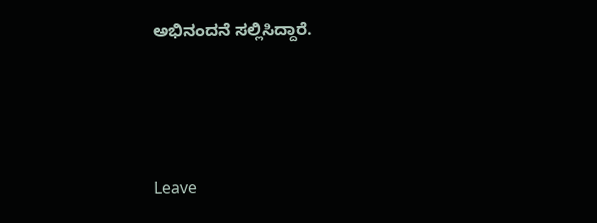ಅಭಿನಂದನೆ ಸಲ್ಲಿಸಿದ್ದಾರೆ.





Leave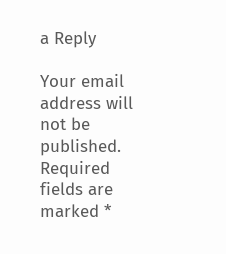a Reply

Your email address will not be published. Required fields are marked *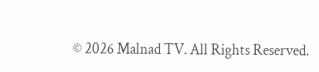© 2026 Malnad TV. All Rights Reserved.